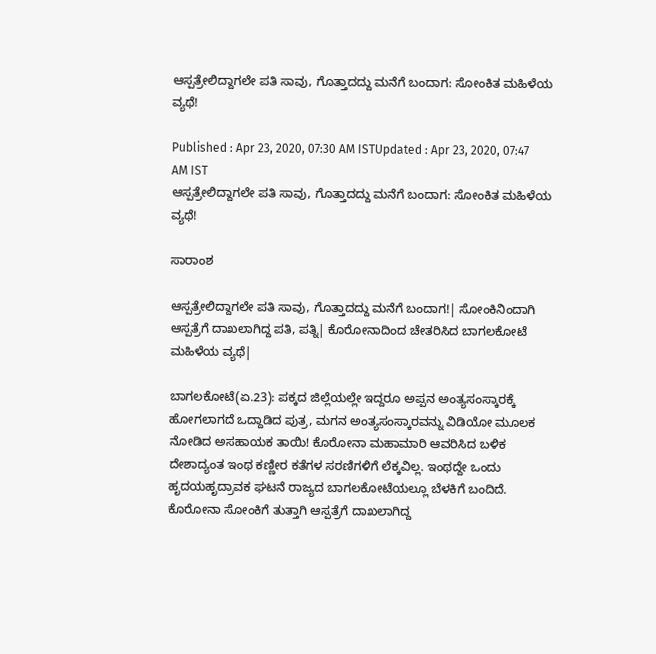ಆಸ್ಪತ್ರೇಲಿದ್ದಾಗಲೇ ಪತಿ ಸಾವು, ಗೊತ್ತಾದದ್ದು ಮನೆಗೆ ಬಂದಾಗ: ಸೋಂಕಿತ ಮಹಿಳೆಯ ವ್ಯಥೆ!

Published : Apr 23, 2020, 07:30 AM ISTUpdated : Apr 23, 2020, 07:47 AM IST
ಆಸ್ಪತ್ರೇಲಿದ್ದಾಗಲೇ ಪತಿ ಸಾವು, ಗೊತ್ತಾದದ್ದು ಮನೆಗೆ ಬಂದಾಗ: ಸೋಂಕಿತ ಮಹಿಳೆಯ ವ್ಯಥೆ!

ಸಾರಾಂಶ

ಆಸ್ಪತ್ರೇಲಿದ್ದಾಗಲೇ ಪತಿ ಸಾವು, ಗೊತ್ತಾದದ್ದು ಮನೆಗೆ ಬಂದಾಗ!| ಸೋಂಕಿನಿಂದಾಗಿ ಆಸ್ಪತ್ರೆಗೆ ದಾಖಲಾಗಿದ್ದ ಪತಿ, ಪತ್ನಿ| ಕೊರೋನಾದಿಂದ ಚೇತರಿಸಿದ ಬಾಗಲಕೋಟೆ ಮಹಿಳೆಯ ವ್ಯಥೆ|

ಬಾಗಲಕೋಟೆ(ಏ.23): ಪಕ್ಕದ ಜಿಲ್ಲೆಯಲ್ಲೇ ಇದ್ದರೂ ಅಪ್ಪನ ಅಂತ್ಯಸಂಸ್ಕಾರಕ್ಕೆ ಹೋಗಲಾಗದೆ ಒದ್ದಾಡಿದ ಪುತ್ರ, ಮಗನ ಅಂತ್ಯಸಂಸ್ಕಾರವನ್ನು ವಿಡಿಯೋ ಮೂಲಕ ನೋಡಿದ ಅಸಹಾಯಕ ತಾಯಿ! ಕೊರೋನಾ ಮಹಾಮಾರಿ ಆವರಿಸಿದ ಬಳಿಕ ದೇಶಾದ್ಯಂತ ಇಂಥ ಕಣ್ಣೀರ ಕತೆಗಳ ಸರಣಿಗಳಿಗೆ ಲೆಕ್ಕವಿಲ್ಲ. ಇಂಥದ್ದೇ ಒಂದು ಹೃದಯಹೃದ್ರಾವಕ ಘಟನೆ ರಾಜ್ಯದ ಬಾಗಲಕೋಟೆಯಲ್ಲೂ ಬೆಳಕಿಗೆ ಬಂದಿದೆ. ಕೊರೋನಾ ಸೋಂಕಿಗೆ ತುತ್ತಾಗಿ ಆಸ್ಪತ್ರೆಗೆ ದಾಖಲಾಗಿದ್ದ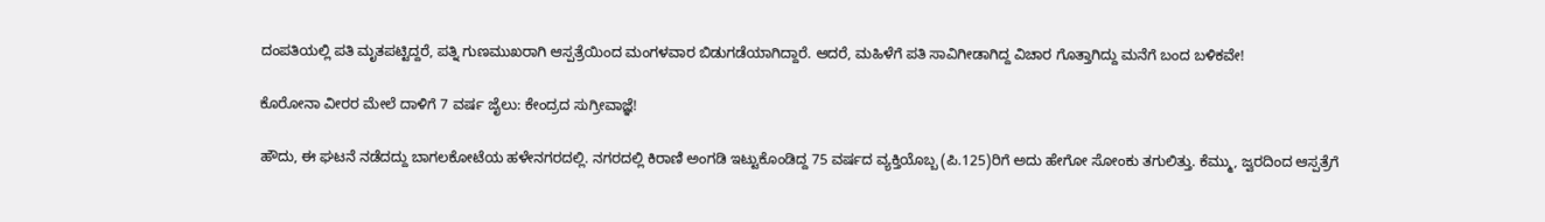ದಂಪತಿಯಲ್ಲಿ ಪತಿ ಮೃತಪಟ್ಟಿದ್ದರೆ, ಪತ್ನಿ ಗುಣಮುಖರಾಗಿ ಆಸ್ಪತ್ರೆಯಿಂದ ಮಂಗಳವಾರ ಬಿಡುಗಡೆಯಾಗಿದ್ದಾರೆ. ಆದರೆ, ಮಹಿಳೆಗೆ ಪತಿ ಸಾವಿಗೀಡಾಗಿದ್ದ ವಿಚಾರ ಗೊತ್ತಾಗಿದ್ದು ಮನೆಗೆ ಬಂದ ಬಳಿಕವೇ!

ಕೊರೋನಾ ವೀರರ ಮೇಲೆ ದಾಳಿಗೆ 7 ವರ್ಷ ಜೈಲು: ಕೇಂದ್ರದ ಸುಗ್ರೀವಾಜ್ಞೆ!

ಹೌದು, ಈ ಘಟನೆ ನಡೆದದ್ದು ಬಾಗಲಕೋಟೆಯ ಹಳೇನಗರದಲ್ಲಿ. ನಗರದಲ್ಲಿ ಕಿರಾಣಿ ಅಂಗಡಿ ಇಟ್ಟುಕೊಂಡಿದ್ದ 75 ವರ್ಷದ ವ್ಯಕ್ತಿಯೊಬ್ಬ (ಪಿ.125)ರಿಗೆ ಅದು ಹೇಗೋ ಸೋಂಕು ತಗುಲಿತ್ತು. ಕೆಮ್ಮು, ಜ್ವರದಿಂದ ಆಸ್ಪತ್ರೆಗೆ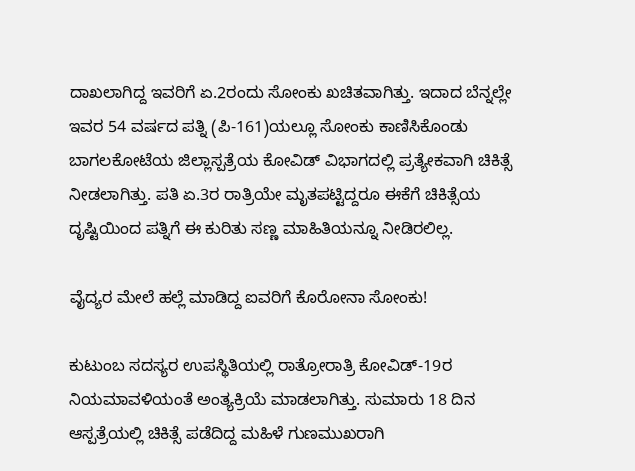ದಾಖಲಾಗಿದ್ದ ಇವರಿಗೆ ಏ.2ರಂದು ಸೋಂಕು ಖಚಿತವಾಗಿತ್ತು. ಇದಾದ ಬೆನ್ನಲ್ಲೇ ಇವರ 54 ವರ್ಷದ ಪತ್ನಿ (ಪಿ-161)ಯಲ್ಲೂ ಸೋಂಕು ಕಾಣಿಸಿಕೊಂಡು ಬಾಗಲಕೋಟೆಯ ಜಿಲ್ಲಾಸ್ಪತ್ರೆಯ ಕೋವಿಡ್‌ ವಿಭಾಗದಲ್ಲಿ ಪ್ರತ್ಯೇಕವಾಗಿ ಚಿಕಿತ್ಸೆ ನೀಡಲಾಗಿತ್ತು. ಪತಿ ಏ.3ರ ರಾತ್ರಿಯೇ ಮೃತಪಟ್ಟಿದ್ದರೂ ಈಕೆಗೆ ಚಿಕಿತ್ಸೆಯ ದೃಷ್ಟಿಯಿಂದ ಪತ್ನಿಗೆ ಈ ಕುರಿತು ಸಣ್ಣ ಮಾಹಿತಿಯನ್ನೂ ನೀಡಿರಲಿಲ್ಲ.

ವೈದ್ಯರ ಮೇಲೆ ಹಲ್ಲೆ ಮಾಡಿದ್ದ ಐವರಿಗೆ ಕೊರೋನಾ ಸೋಂಕು!

ಕುಟುಂಬ ಸದಸ್ಯರ ಉಪಸ್ಥಿತಿಯಲ್ಲಿ ರಾತ್ರೋರಾತ್ರಿ ಕೋವಿಡ್‌-19ರ ನಿಯಮಾವಳಿಯಂತೆ ಅಂತ್ಯಕ್ರಿಯೆ ಮಾಡಲಾಗಿತ್ತು. ಸುಮಾರು 18 ದಿನ ಆಸ್ಪತ್ರೆಯಲ್ಲಿ ಚಿಕಿತ್ಸೆ ಪಡೆದಿದ್ದ ಮಹಿಳೆ ಗುಣಮುಖರಾಗಿ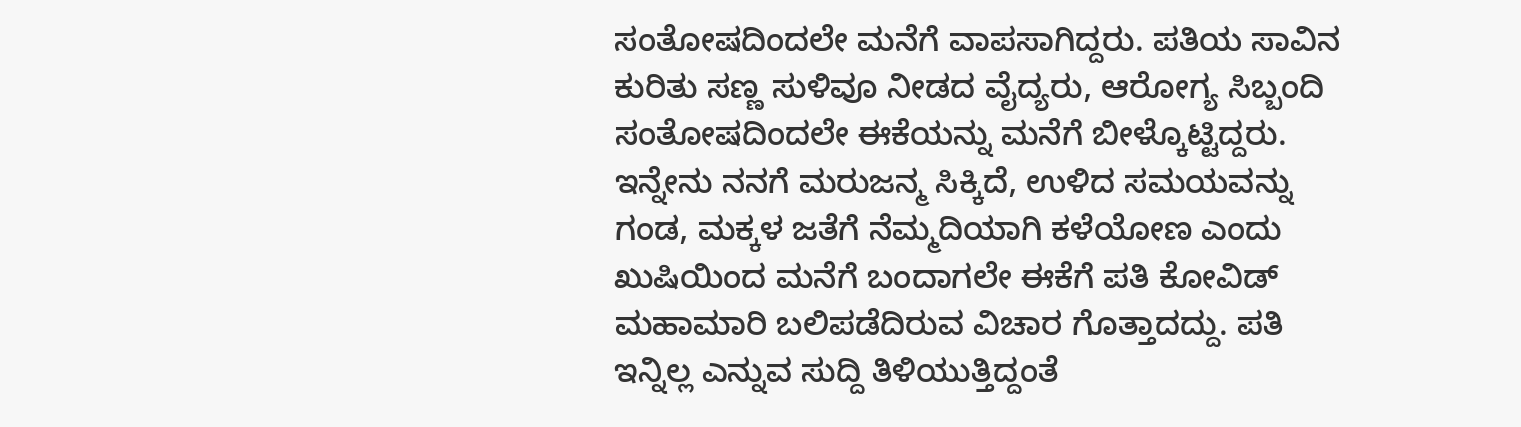ಸಂತೋಷದಿಂದಲೇ ಮನೆಗೆ ವಾಪಸಾಗಿದ್ದರು. ಪತಿಯ ಸಾವಿನ ಕುರಿತು ಸಣ್ಣ ಸುಳಿವೂ ನೀಡದ ವೈದ್ಯರು, ಆರೋಗ್ಯ ಸಿಬ್ಬಂದಿ ಸಂತೋಷದಿಂದಲೇ ಈಕೆಯನ್ನು ಮನೆಗೆ ಬೀಳ್ಕೊಟ್ಟಿದ್ದರು. ಇನ್ನೇನು ನನಗೆ ಮರುಜನ್ಮ ಸಿಕ್ಕಿದೆ, ಉಳಿದ ಸಮಯವನ್ನು ಗಂಡ, ಮಕ್ಕಳ ಜತೆಗೆ ನೆಮ್ಮದಿಯಾಗಿ ಕಳೆಯೋಣ ಎಂದು ಖುಷಿಯಿಂದ ಮನೆಗೆ ಬಂದಾಗಲೇ ಈಕೆಗೆ ಪತಿ ಕೋವಿಡ್‌ ಮಹಾಮಾರಿ ಬಲಿಪಡೆದಿರುವ ವಿಚಾರ ಗೊತ್ತಾದದ್ದು. ಪತಿ ಇನ್ನಿಲ್ಲ ಎನ್ನುವ ಸುದ್ದಿ ತಿಳಿಯುತ್ತಿದ್ದಂತೆ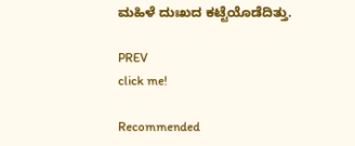ಮಹಿಳೆ ದುಃಖದ ಕಟ್ಟೆಯೊಡೆದಿತ್ತು.

PREV
click me!

Recommended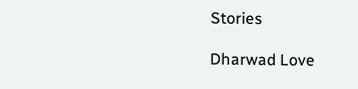Stories

Dharwad Love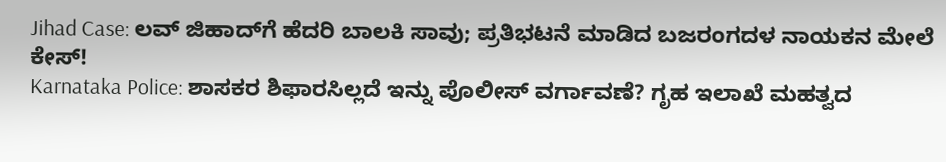Jihad Case: ಲವ್ ಜಿಹಾದ್‌ಗೆ ಹೆದರಿ ಬಾಲಕಿ ಸಾವು; ಪ್ರತಿಭಟನೆ ಮಾಡಿದ ಬಜರಂಗದಳ ನಾಯಕನ ಮೇಲೆ ಕೇಸ್!
Karnataka Police: ಶಾಸಕರ ಶಿಫಾರಸಿಲ್ಲದೆ ಇನ್ನು ಪೊಲೀಸ್ ವರ್ಗಾವಣೆ? ಗೃಹ ಇಲಾಖೆ ಮಹತ್ವದ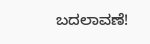ಬದಲಾವಣೆ!